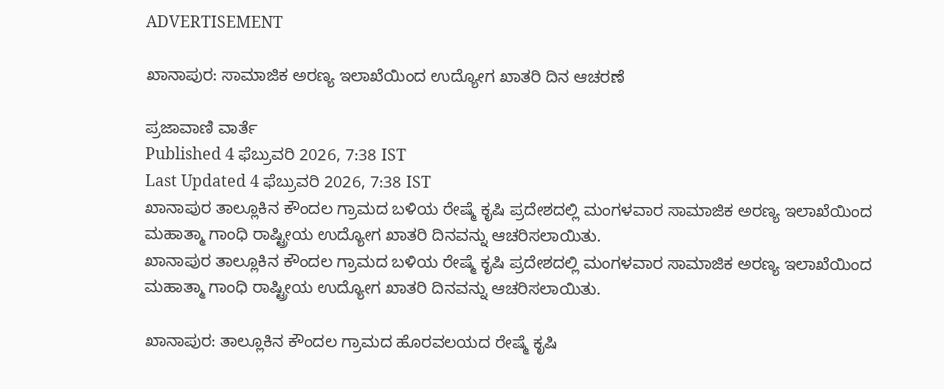ADVERTISEMENT

ಖಾನಾಪುರ: ಸಾಮಾಜಿಕ ಅರಣ್ಯ ಇಲಾಖೆಯಿಂದ ಉದ್ಯೋಗ ಖಾತರಿ ದಿನ ಆಚರಣೆ

ಪ್ರಜಾವಾಣಿ ವಾರ್ತೆ
Published 4 ಫೆಬ್ರುವರಿ 2026, 7:38 IST
Last Updated 4 ಫೆಬ್ರುವರಿ 2026, 7:38 IST
ಖಾನಾಪುರ ತಾಲ್ಲೂಕಿನ ಕೌಂದಲ ಗ್ರಾಮದ ಬಳಿಯ ರೇಷ್ಮೆ ಕೃಷಿ ಪ್ರದೇಶದಲ್ಲಿ ಮಂಗಳವಾರ ಸಾಮಾಜಿಕ ಅರಣ್ಯ ಇಲಾಖೆಯಿಂದ ಮಹಾತ್ಮಾ ಗಾಂಧಿ ರಾಷ್ಟ್ರೀಯ ಉದ್ಯೋಗ ಖಾತರಿ ದಿನವನ್ನು ಆಚರಿಸಲಾಯಿತು.
ಖಾನಾಪುರ ತಾಲ್ಲೂಕಿನ ಕೌಂದಲ ಗ್ರಾಮದ ಬಳಿಯ ರೇಷ್ಮೆ ಕೃಷಿ ಪ್ರದೇಶದಲ್ಲಿ ಮಂಗಳವಾರ ಸಾಮಾಜಿಕ ಅರಣ್ಯ ಇಲಾಖೆಯಿಂದ ಮಹಾತ್ಮಾ ಗಾಂಧಿ ರಾಷ್ಟ್ರೀಯ ಉದ್ಯೋಗ ಖಾತರಿ ದಿನವನ್ನು ಆಚರಿಸಲಾಯಿತು.

ಖಾನಾಪುರ: ತಾಲ್ಲೂಕಿನ ಕೌಂದಲ ಗ್ರಾಮದ ಹೊರವಲಯದ ರೇಷ್ಮೆ ಕೃಷಿ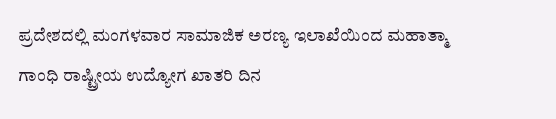ಪ್ರದೇಶದಲ್ಲಿ ಮಂಗಳವಾರ ಸಾಮಾಜಿಕ ಅರಣ್ಯ ಇಲಾಖೆಯಿಂದ ಮಹಾತ್ಮಾ ಗಾಂಧಿ ರಾಷ್ಟ್ರೀಯ ಉದ್ಯೋಗ ಖಾತರಿ ದಿನ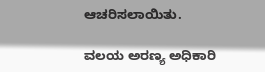ಆಚರಿಸಲಾಯಿತು.

ವಲಯ ಅರಣ್ಯ ಅಧಿಕಾರಿ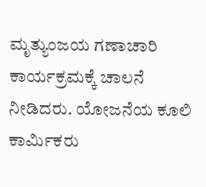ಮೃತ್ಯುಂಜಯ ಗಣಾಚಾರಿ ಕಾರ್ಯಕ್ರಮಕ್ಕೆ ಚಾಲನೆ ನೀಡಿದರು. ಯೋಜನೆಯ ಕೂಲಿ ಕಾರ್ಮಿಕರು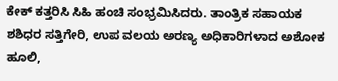ಕೇಕ್ ಕತ್ತರಿಸಿ ಸಿಹಿ ಹಂಚಿ ಸಂಭ್ರಮಿಸಿದರು. ತಾಂತ್ರಿಕ ಸಹಾಯಕ ಶಶಿಧರ ಸತ್ತಿಗೇರಿ, ಉಪ ವಲಯ ಅರಣ್ಯ ಅಧಿಕಾರಿಗಳಾದ ಅಶೋಕ ಹೂಲಿ,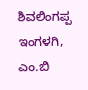ಶಿವಲಿಂಗಪ್ಪ ಇಂಗಳಗಿ, ಎಂ.ಬಿ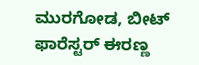ಮುರಗೋಡ, ಬೀಟ್ ಫಾರೆಸ್ಟರ್ ಈರಣ್ಣ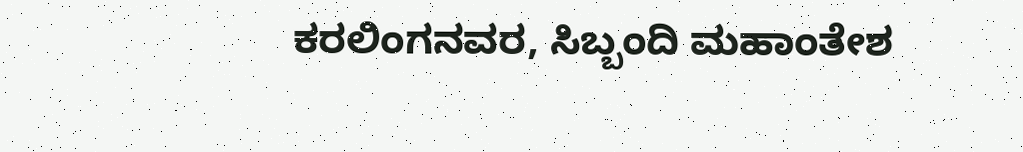ಕರಲಿಂಗನವರ, ಸಿಬ್ಬಂದಿ ಮಹಾಂತೇಶ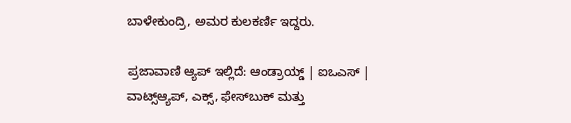ಬಾಳೇಕುಂದ್ರಿ, ಅಮರ ಕುಲಕರ್ಣಿ ಇದ್ದರು.

ಪ್ರಜಾವಾಣಿ ಆ್ಯಪ್ ಇಲ್ಲಿದೆ: ಆಂಡ್ರಾಯ್ಡ್ | ಐಒಎಸ್ | ವಾಟ್ಸ್ಆ್ಯಪ್, ಎಕ್ಸ್, ಫೇಸ್‌ಬುಕ್ ಮತ್ತು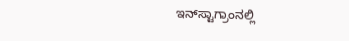ಇನ್‌ಸ್ಟಾಗ್ರಾಂನಲ್ಲಿ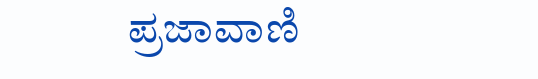ಪ್ರಜಾವಾಣಿ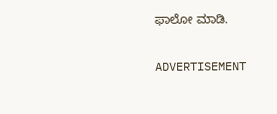ಫಾಲೋ ಮಾಡಿ.

ADVERTISEMENT